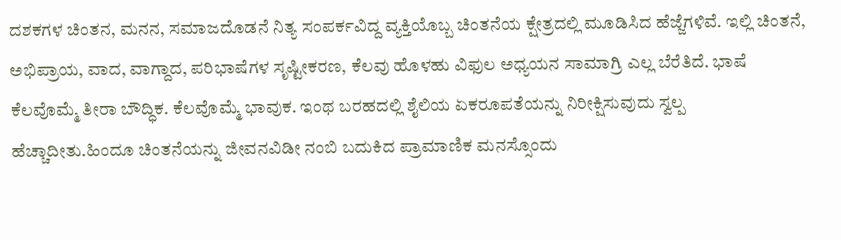ದಶಕಗಳ ಚಿಂತನ, ಮನನ, ಸಮಾಜದೊಡನೆ ನಿತ್ಯ ಸಂಪರ್ಕವಿದ್ದ ವ್ಯಕ್ತಿಯೊಬ್ಬ ಚಿಂತನೆಯ ಕ್ಷೇತ್ರದಲ್ಲಿ ಮೂಡಿಸಿದ ಹೆಜ್ಜೆಗಳಿವೆ. ಇಲ್ಲಿ ಚಿಂತನೆ, ಅಭಿಪ್ರಾಯ, ವಾದ, ವಾಗ್ದಾದ, ಪರಿಭಾಷೆಗಳ ಸೃಷ್ಟೀಕರಣ, ಕೆಲವು ಹೊಳಹು ವಿಫುಲ ಅಧ್ಯಯನ ಸಾಮಾಗ್ರಿ ಎಲ್ಲ ಬೆರೆತಿದೆ. ಭಾಷೆ ಕೆಲವೊಮ್ಮೆ ತೀರಾ ಬೌದ್ಧಿಕ. ಕೆಲವೊಮ್ಮೆ ಭಾವುಕ. ಇಂಥ ಬರಹದಲ್ಲಿ ಶೈಲಿಯ ಏಕರೂಪತೆಯನ್ನು ನಿರೀಕ್ಷಿಸುವುದು ಸ್ವಲ್ಪ ಹೆಚ್ಚಾದೀತು.ಹಿಂದೂ ಚಿಂತನೆಯನ್ನು ಜೀವನವಿಡೀ ನಂಬಿ ಬದುಕಿದ ಪ್ರಾಮಾಣಿಕ ಮನಸ್ಸೊಂದು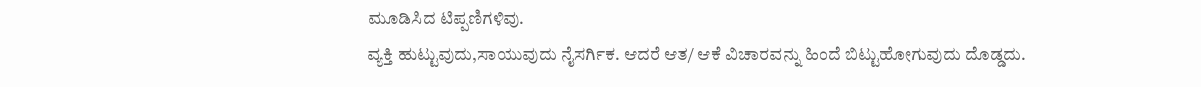ಮೂಡಿಸಿದ ಟಿಪ್ಪಣಿಗಳಿವು.
ವ್ಯಕ್ತಿ ಹುಟ್ಟುವುದು,ಸಾಯುವುದು ನೈಸರ್ಗಿಕ. ಆದರೆ ಆತ/ ಆಕೆ ವಿಚಾರವನ್ನು ಹಿಂದೆ ಬಿಟ್ಟುಹೋಗುವುದು ದೊಡ್ಡದು.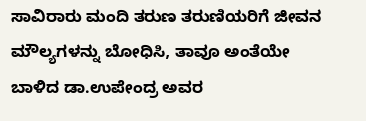ಸಾವಿರಾರು ಮಂದಿ ತರುಣ ತರುಣಿಯರಿಗೆ ಜೀವನ ಮೌಲ್ಯಗಳನ್ನು ಬೋಧಿಸಿ, ತಾವೂ ಅಂತೆಯೇ ಬಾಳಿದ ಡಾ.ಉಪೇಂದ್ರ ಅವರ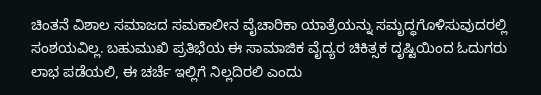ಚಿಂತನೆ ವಿಶಾಲ ಸಮಾಜದ ಸಮಕಾಲೀನ ವೈಚಾರಿಕಾ ಯಾತ್ರೆಯನ್ನು ಸಮೃದ್ಧಗೊಳಿಸುವುದರಲ್ಲಿ ಸಂಶಯವಿಲ್ಲ. ಬಹುಮುಖಿ ಪ್ರತಿಭೆಯ ಈ ಸಾಮಾಜಿಕ ವೈದ್ಯರ ಚಿಕಿತ್ಸಕ ದೃಷ್ಟಿಯಿಂದ ಓದುಗರು ಲಾಭ ಪಡೆಯಲಿ, ಈ ಚರ್ಚೆ ಇಲ್ಲಿಗೆ ನಿಲ್ಲದಿರಲಿ ಎಂದು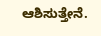ಆಶಿಸುತ್ತೇನೆ.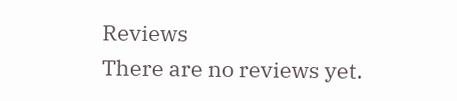Reviews
There are no reviews yet.